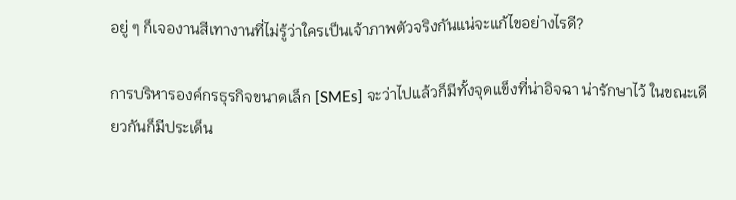อยู่ ๆ ก็เจองานสีเทางานที่ไม่รู้ว่าใครเป็นเจ้าภาพตัวจริงกันแน่จะแก้ไขอย่างไรดี?

การบริหารองค์กรธุรกิจขนาดเล็ก [SMEs] จะว่าไปแล้วก็มีทั้งจุดแข็งที่น่าอิจฉา น่ารักษาไว้ ในขณะเดียวกันก็มีประเด็น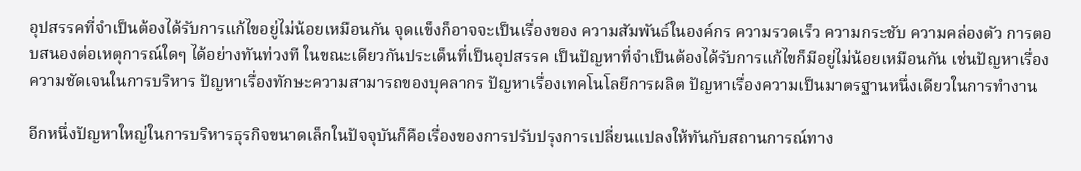อุปสรรคที่จำเป็นต้องได้รับการแก้ไขอยู่ไม่น้อยเหมือนกัน จุดแข็งก็อาจจะเป็นเรื่องของ ความสัมพันธ์ในองค์กร ความรวดเร็ว ความกระชับ ความคล่องตัว การตอบสนองต่อเหตุการณ์ใดๆ ได้อย่างทันท่วงที ในขณะเดียวกันประเด็นที่เป็นอุปสรรค เป็นปัญหาที่จำเป็นต้องได้รับการแก้ไขก็มีอยู่ไม่น้อยเหมือนกัน เช่นปัญหาเรื่องความชัดเจนในการบริหาร ปัญหาเรื่องทักษะความสามารถของบุคลากร ปัญหาเรื่องเทคโนโลยีการผลิต ปัญหาเรื่องความเป็นมาตรฐานหนึ่งเดียวในการทำงาน

อีกหนึ่งปัญหาใหญ่ในการบริหารธุรกิจขนาดเล็กในปัจจุบันก็คือเรื่องของการปรับปรุงการเปลี่ยนแปลงให้ทันกับสถานการณ์ทาง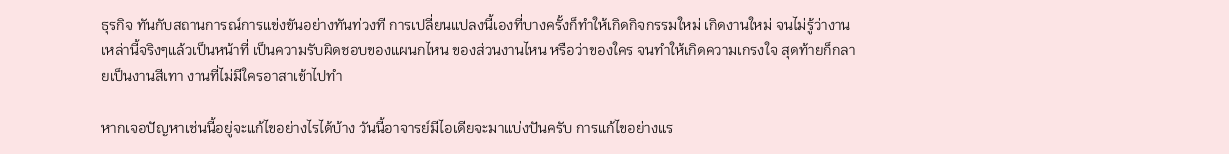ธุรกิจ ทันกับสถานการณ์การแข่งขันอย่างทันท่วงที การเปลี่ยนแปลงนี้เองที่บางครั้งก็ทำให้เกิดกิจกรรมใหม่ เกิดงานใหม่ จนไม่รู้ว่างานเหล่านี้จริงๆแล้วเป็นหน้าที่ เป็นความรับผิดชอบของแผนกไหน ของส่วนงานไหน หรือว่าของใคร จนทำให้เกิดความเกรงใจ สุดท้ายก็กลายเป็นงานสีเทา งานที่ไม่มีใครอาสาเข้าไปทำ

หากเจอปัญหาเช่นนี้อยู่จะแก้ไขอย่างไรได้บ้าง วันนี้อาจารย์มีไอเดียจะมาแบ่งปันครับ การแก้ไขอย่างแร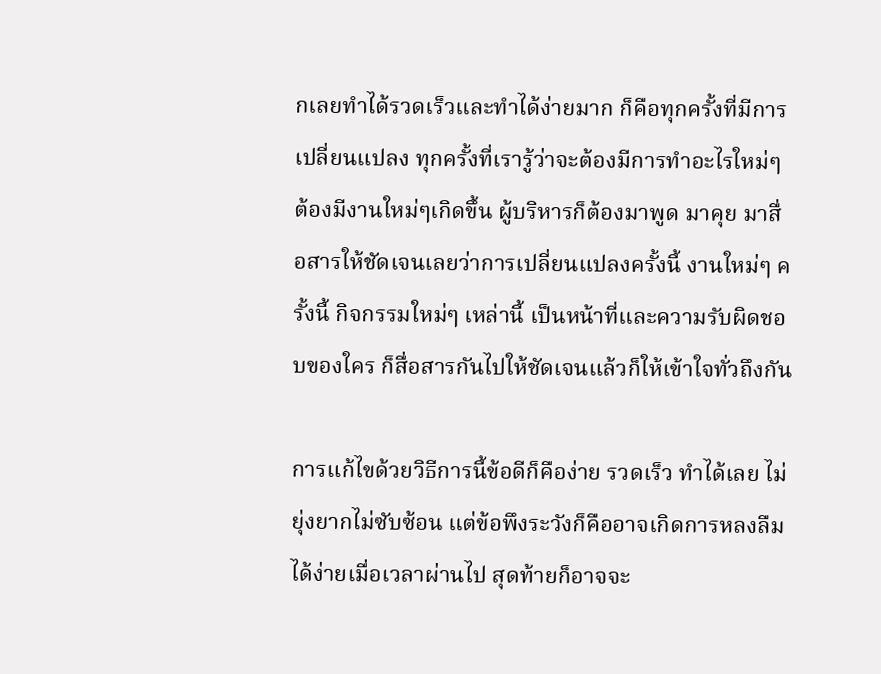กเลยทำได้รวดเร็วและทำได้ง่ายมาก ก็คือทุกครั้งที่มีการเปลี่ยนแปลง ทุกครั้งที่เรารู้ว่าจะต้องมีการทำอะไรใหม่ๆ ต้องมีงานใหม่ๆเกิดขึ้น ผู้บริหารก็ต้องมาพูด มาคุย มาสื่อสารให้ชัดเจนเลยว่าการเปลี่ยนแปลงครั้งนี้ งานใหม่ๆ ครั้งนี้ กิจกรรมใหม่ๆ เหล่านี้ เป็นหน้าที่และความรับผิดชอบของใคร ก็สื่อสารกันไปให้ชัดเจนแล้วก็ให้เข้าใจทั่วถึงกัน

การแก้ไขด้วยวิธีการนี้ข้อดีก็คือง่าย รวดเร็ว ทำได้เลย ไม่ยุ่งยากไม่ซับซ้อน แต่ข้อพึงระวังก็คืออาจเกิดการหลงลืมได้ง่ายเมื่อเวลาผ่านไป สุดท้ายก็อาจจะ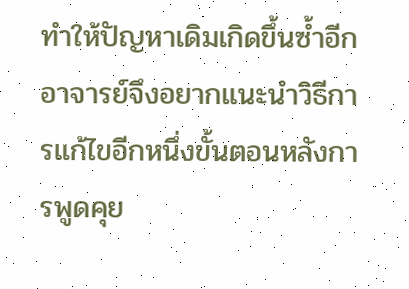ทำให้ปัญหาเดิมเกิดขึ้นซ้ำอีก อาจารย์จึงอยากแนะนำวิธีการแก้ไขอีกหนึ่งขั้นตอนหลังการพูดคุย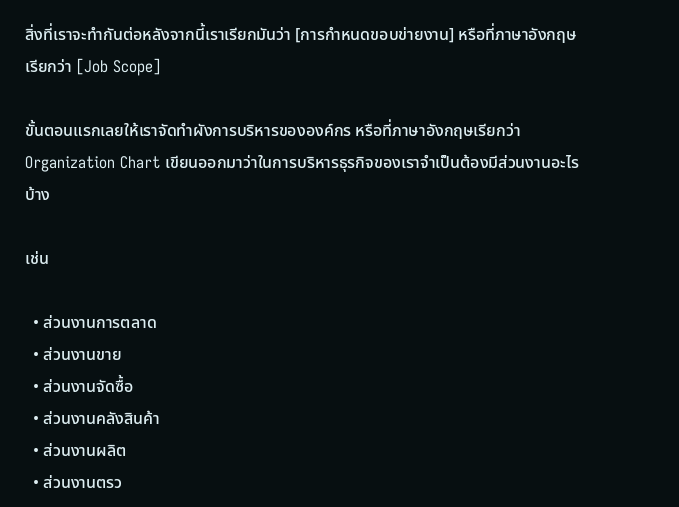สิ่งที่เราจะทำกันต่อหลังจากนี้เราเรียกมันว่า [การกำหนดขอบข่ายงาน] หรือที่ภาษาอังกฤษเรียกว่า [Job Scope]

ขั้นตอนแรกเลยให้เราจัดทำผังการบริหารขององค์กร หรือที่ภาษาอังกฤษเรียกว่า Organization Chart เขียนออกมาว่าในการบริหารธุรกิจของเราจำเป็นต้องมีส่วนงานอะไรบ้าง

เช่น

  • ส่วนงานการตลาด
  • ส่วนงานขาย
  • ส่วนงานจัดซื้อ
  • ส่วนงานคลังสินค้า
  • ส่วนงานผลิต
  • ส่วนงานตรว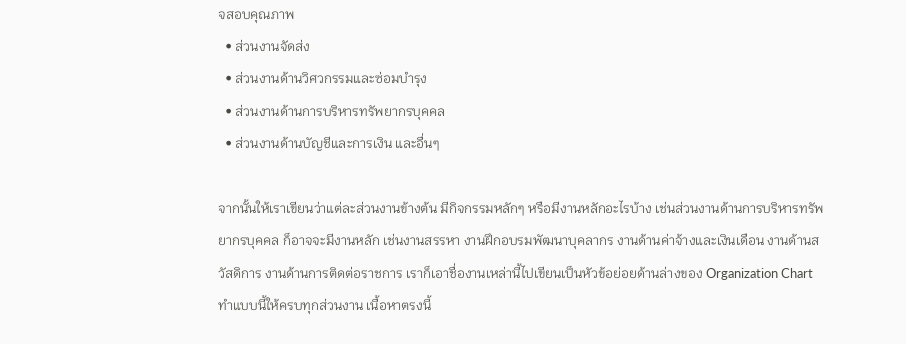จสอบคุณภาพ
  • ส่วนงานจัดส่ง
  • ส่วนงานด้านวิศวกรรมและซ่อมบำรุง
  • ส่วนงานด้านการบริหารทรัพยากรบุคคล
  • ส่วนงานด้านบัญชีและการเงิน และอื่นๆ

จากนั้นให้เราเขียนว่าแต่ละส่วนงานข้างต้น มีกิจกรรมหลักๆ หรือมีงานหลักอะไรบ้าง เช่นส่วนงานด้านการบริหารทรัพยากรบุคคล ก็อาจจะมีงานหลัก เช่นงานสรรหา งานฝึกอบรมพัฒนาบุคลากร งานด้านค่าจ้างและเงินเดือน งานด้านสวัสดิการ งานด้านการติดต่อราชการ เราก็เอาชื่องานเหล่านี้ไปเขียนเป็นหัวข้อย่อยด้านล่างของ Organization Chart ทำแบบนี้ให้ครบทุกส่วนงาน เนื้อหาตรงนี้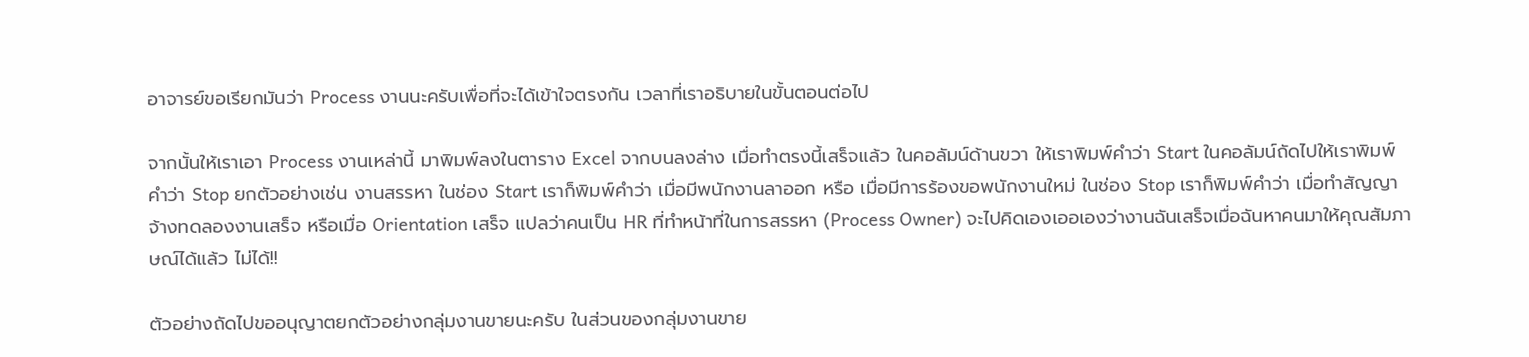อาจารย์ขอเรียกมันว่า Process งานนะครับเพื่อที่จะได้เข้าใจตรงกัน เวลาที่เราอธิบายในขั้นตอนต่อไป

จากนั้นให้เราเอา Process งานเหล่านี้ มาพิมพ์ลงในตาราง Excel จากบนลงล่าง เมื่อทำตรงนี้เสร็จแล้ว ในคอลัมน์ด้านขวา ให้เราพิมพ์คำว่า Start ในคอลัมน์ถัดไปให้เราพิมพ์คำว่า Stop ยกตัวอย่างเช่น งานสรรหา ในช่อง Start เราก็พิมพ์คำว่า เมื่อมีพนักงานลาออก หรือ เมื่อมีการร้องขอพนักงานใหม่ ในช่อง Stop เราก็พิมพ์คำว่า เมื่อทำสัญญาจ้างทดลองงานเสร็จ หรือเมื่อ Orientation เสร็จ แปลว่าคนเป็น HR ที่ทำหน้าที่ในการสรรหา (Process Owner) จะไปคิดเองเออเองว่างานฉันเสร็จเมื่อฉันหาคนมาให้คุณสัมภาษณ์ได้แล้ว ไม่ได้!!

ตัวอย่างถัดไปขออนุญาตยกตัวอย่างกลุ่มงานขายนะครับ ในส่วนของกลุ่มงานขาย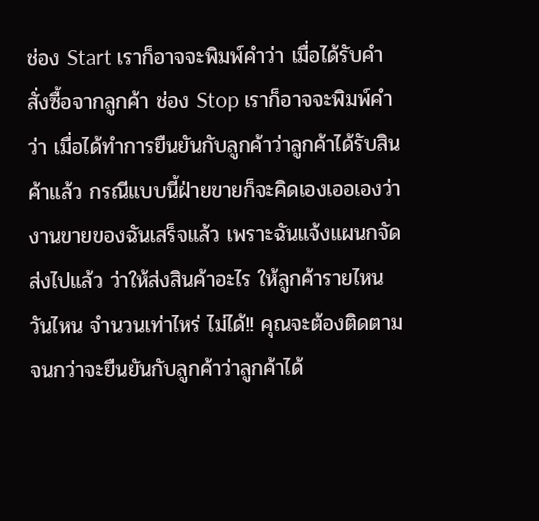ช่อง Start เราก็อาจจะพิมพ์คำว่า เมื่อได้รับคำสั่งซื้อจากลูกค้า ช่อง Stop เราก็อาจจะพิมพ์คำว่า เมื่อได้ทำการยืนยันกับลูกค้าว่าลูกค้าได้รับสินค้าแล้ว กรณีแบบนี้ฝ่ายขายก็จะคิดเองเออเองว่างานขายของฉันเสร็จแล้ว เพราะฉันแจ้งแผนกจัดส่งไปแล้ว ว่าให้ส่งสินค้าอะไร ให้ลูกค้ารายไหน วันไหน จำนวนเท่าไหร่ ไม่ได้!! คุณจะต้องติดตามจนกว่าจะยืนยันกับลูกค้าว่าลูกค้าได้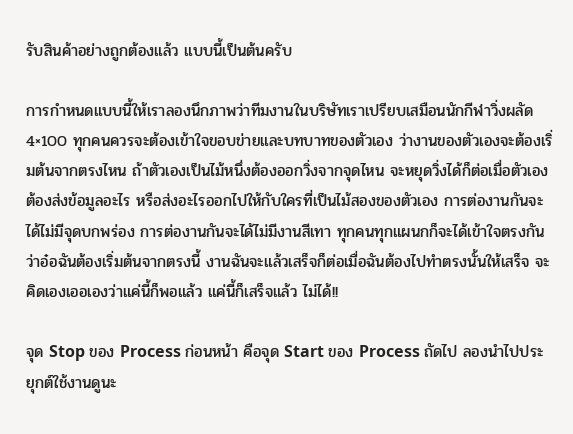รับสินค้าอย่างถูกต้องแล้ว แบบนี้เป็นต้นครับ

การกำหนดแบบนี้ให้เราลองนึกภาพว่าทีมงานในบริษัทเราเปรียบเสมือนนักกีฬาวิ่งผลัด 4×100 ทุกคนควรจะต้องเข้าใจขอบข่ายและบทบาทของตัวเอง ว่างานของตัวเองจะต้องเริ่มต้นจากตรงไหน ถ้าตัวเองเป็นไม้หนึ่งต้องออกวิ่งจากจุดไหน จะหยุดวิ่งได้ก็ต่อเมื่อตัวเองต้องส่งข้อมูลอะไร หรือส่งอะไรออกไปให้กับใครที่เป็นไม้สองของตัวเอง การต่องานกันจะได้ไม่มีจุดบกพร่อง การต่องานกันจะได้ไม่มีงานสีเทา ทุกคนทุกแผนกก็จะได้เข้าใจตรงกัน ว่าอ๋อฉันต้องเริ่มต้นจากตรงนี้ งานฉันจะแล้วเสร็จก็ต่อเมื่อฉันต้องไปทำตรงนั้นให้เสร็จ จะคิดเองเออเองว่าแค่นี้ก็พอแล้ว แค่นี้ก็เสร็จแล้ว ไม่ได้!!

จุด Stop ของ Process ก่อนหน้า คือจุด Start ของ Process ถัดไป ลองนำไปประยุกต์ใช้งานดูนะ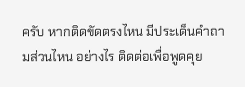ครับ หากติดขัดตรงไหน มีประเด็นคำถามส่วนไหน อย่างไร ติดต่อเพื่อพูดคุย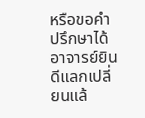หรือขอคำปรึกษาได้ อาจารย์ยินดีแลกเปลี่ยนแล้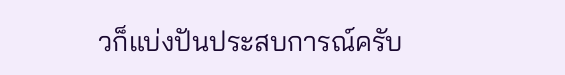วก็แบ่งปันประสบการณ์ครับ